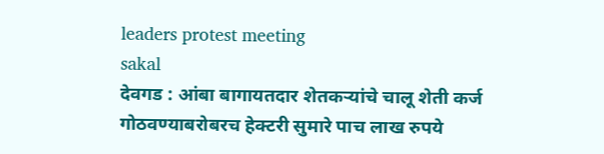leaders protest meeting
sakal
देवगड : आंबा बागायतदार शेतकऱ्यांचे चालू शेती कर्ज गोठवण्याबरोबरच हेक्टरी सुमारे पाच लाख रुपये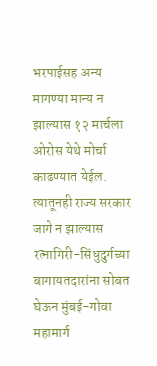भरपाईसह अन्य मागण्या मान्य न झाल्यास १२ मार्चला ओरोस येथे मोर्चा काढण्यात येईल. त्यातूनही राज्य सरकार जागे न झाल्यास रत्नागिरी-सिंधुदुर्गच्या बागायतदारांना सोबत घेऊन मुंबई-गोवा महामार्ग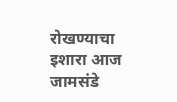रोखण्याचा इशारा आज जामसंडे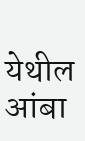येथील आंबा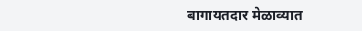बागायतदार मेळाव्यात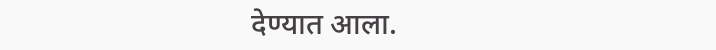देण्यात आला.